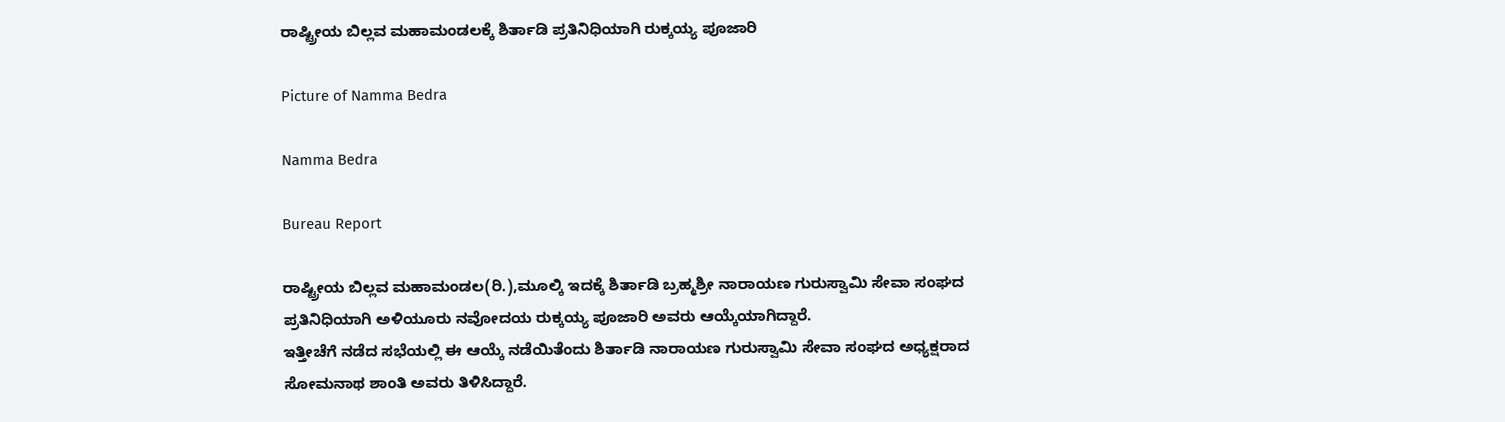ರಾಷ್ಟ್ರೀಯ ಬಿಲ್ಲವ ಮಹಾಮಂಡಲಕ್ಕೆ ಶಿರ್ತಾಡಿ ಪ್ರತಿನಿಧಿಯಾಗಿ ರುಕ್ಕಯ್ಯ ಪೂಜಾರಿ

Picture of Namma Bedra

Namma Bedra

Bureau Report

ರಾಷ್ಟ್ರೀಯ ಬಿಲ್ಲವ ಮಹಾಮಂಡಲ(ರಿ.),ಮೂಲ್ಕಿ ಇದಕ್ಕೆ ಶಿರ್ತಾಡಿ ಬ್ರಹ್ಮಶ್ರೀ ನಾರಾಯಣ ಗುರುಸ್ವಾಮಿ ಸೇವಾ ಸಂಘದ ಪ್ರತಿನಿಧಿಯಾಗಿ ಅಳಿಯೂರು ನವೋದಯ ರುಕ್ಕಯ್ಯ ಪೂಜಾರಿ ಅವರು ಆಯ್ಕೆಯಾಗಿದ್ದಾರೆ.
ಇತ್ತೀಚೆಗೆ ನಡೆದ ಸಭೆಯಲ್ಲಿ ಈ ಆಯ್ಕೆ ನಡೆಯಿತೆಂದು ಶಿರ್ತಾಡಿ ನಾರಾಯಣ ಗುರುಸ್ವಾಮಿ ಸೇವಾ ಸಂಘದ ಅಧ್ಯಕ್ಷರಾದ ಸೋಮನಾಥ ಶಾಂತಿ ಅವರು ತಿಳಿಸಿದ್ದಾರೆ.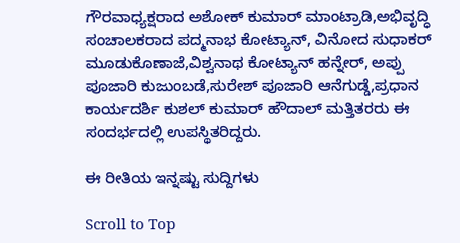ಗೌರವಾಧ್ಯಕ್ಷರಾದ ಅಶೋಕ್ ಕುಮಾರ್ ಮಾಂಟ್ರಾಡಿ,ಅಭಿವೃದ್ಧಿ ಸಂಚಾಲಕರಾದ ಪದ್ಮನಾಭ ಕೋಟ್ಯಾನ್, ವಿನೋದ ಸುಧಾಕರ್ ಮೂಡುಕೊಣಾಜೆ,ವಿಶ್ವನಾಥ ಕೋಟ್ಯಾನ್ ಹನ್ನೇರ್, ಅಪ್ಪು ಪೂಜಾರಿ ಕುಜುಂಬಡೆ,ಸುರೇಶ್ ಪೂಜಾರಿ ಆನೆಗುಡ್ಡೆ,ಪ್ರಧಾನ ಕಾರ್ಯದರ್ಶಿ ಕುಶಲ್ ಕುಮಾರ್ ಹೌದಾಲ್ ಮತ್ತಿತರರು ಈ ಸಂದರ್ಭದಲ್ಲಿ ಉಪಸ್ಥಿತರಿದ್ದರು.

ಈ ರೀತಿಯ ಇನ್ನಷ್ಟು ಸುದ್ದಿಗಳು

Scroll to Top